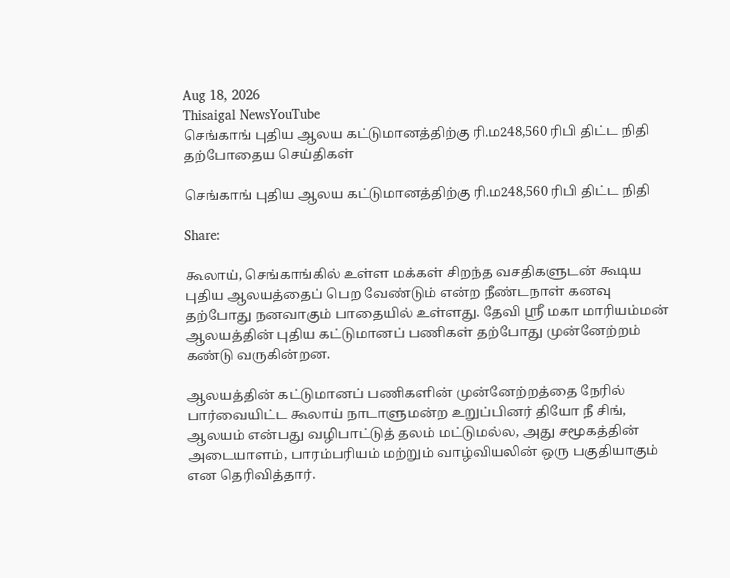Aug 18, 2026
Thisaigal NewsYouTube
செங்காங் புதிய ஆலய கட்டுமானத்திற்கு ரி.ம248,560 ரிபி திட்ட நிதி
தற்போதைய செய்திகள்

செங்காங் புதிய ஆலய கட்டுமானத்திற்கு ரி.ம248,560 ரிபி திட்ட நிதி

Share:

கூலாய், செங்காங்கில் உள்ள மக்கள் சிறந்த வசதிகளுடன் கூடிய புதிய ஆலயத்தைப் பெற வேண்டும் என்ற நீண்டநாள் கனவு தற்போது நனவாகும் பாதையில் உள்ளது. தேவி ஸ்ரீ மகா மாரியம்மன் ஆலயத்தின் புதிய கட்டுமானப் பணிகள் தற்போது முன்னேற்றம் கண்டு வருகின்றன.

ஆலயத்தின் கட்டுமானப் பணிகளின் முன்னேற்றத்தை நேரில் பார்வையிட்ட கூலாய் நாடாளுமன்ற உறுப்பினர் தியோ நீ சிங், ஆலயம் என்பது வழிபாட்டுத் தலம் மட்டுமல்ல, அது சமூகத்தின் அடையாளம், பாரம்பரியம் மற்றும் வாழ்வியலின் ஒரு பகுதியாகும் என தெரிவித்தார்.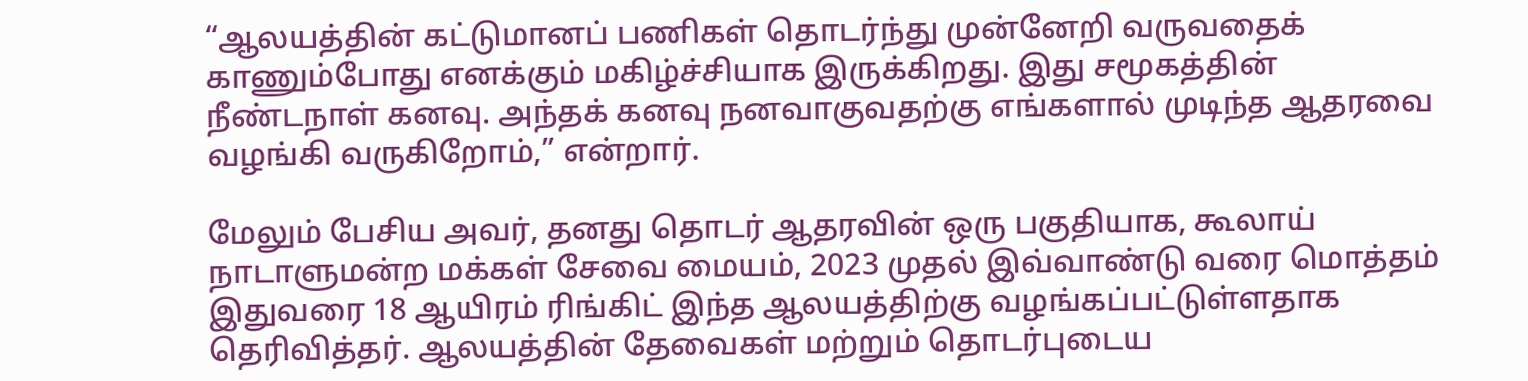“ஆலயத்தின் கட்டுமானப் பணிகள் தொடர்ந்து முன்னேறி வருவதைக் காணும்போது எனக்கும் மகிழ்ச்சியாக இருக்கிறது. இது சமூகத்தின் நீண்டநாள் கனவு. அந்தக் கனவு நனவாகுவதற்கு எங்களால் முடிந்த ஆதரவை வழங்கி வருகிறோம்,” என்றார்.

மேலும் பேசிய அவர், தனது தொடர் ஆதரவின் ஒரு பகுதியாக, கூலாய் நாடாளுமன்ற மக்கள் சேவை மையம், 2023 முதல் இவ்வாண்டு வரை மொத்தம் இதுவரை 18 ஆயிரம் ரிங்கிட் இந்த ஆலயத்திற்கு வழங்கப்பட்டுள்ளதாக தெரிவித்தர். ஆலயத்தின் தேவைகள் மற்றும் தொடர்புடைய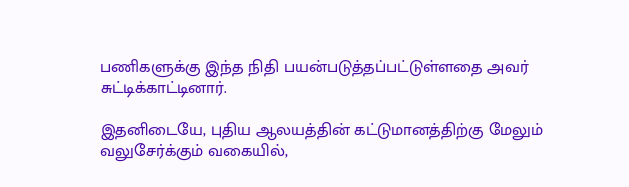பணிகளுக்கு இந்த நிதி பயன்படுத்தப்பட்டுள்ளதை அவர் சுட்டிக்காட்டினார்.

இதனிடையே, புதிய ஆலயத்தின் கட்டுமானத்திற்கு மேலும் வலுசேர்க்கும் வகையில்,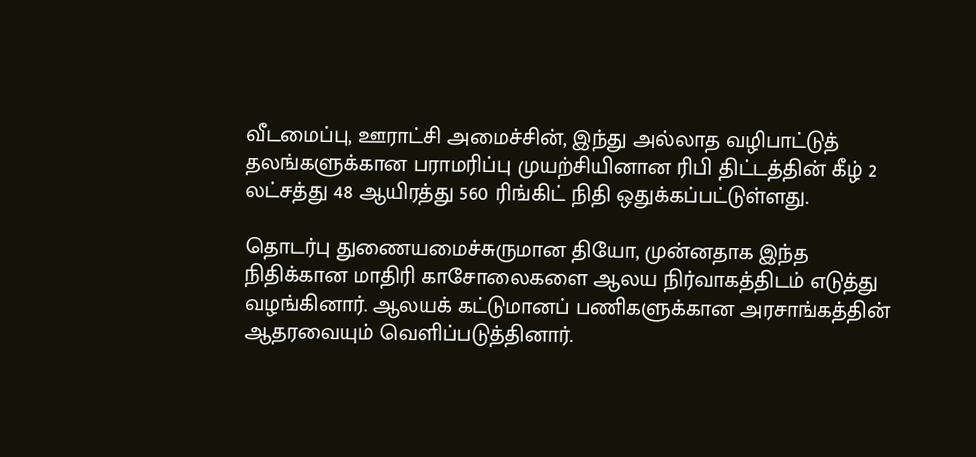வீடமைப்பு, ஊராட்சி அமைச்சின், இந்து அல்லாத வழிபாட்டுத் தலங்களுக்கான பராமரிப்பு முயற்சியினான ரிபி திட்டத்தின் கீழ் 2 லட்சத்து 48 ஆயிரத்து 560 ரிங்கிட் நிதி ஒதுக்கப்பட்டுள்ளது.

தொடர்பு துணையமைச்சுருமான தியோ, முன்னதாக இந்த நிதிக்கான மாதிரி காசோலைகளை ஆலய நிர்வாகத்திடம் எடுத்து வழங்கினார். ஆலயக் கட்டுமானப் பணிகளுக்கான அரசாங்கத்தின் ஆதரவையும் வெளிப்படுத்தினார்.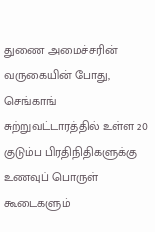துணை அமைச்சரின் வருகையின் போது, செங்காங் சுற்றுவட்டாரத்தில் உள்ள 20 குடும்ப பிரதிநிதிகளுக்கு உணவுப் பொருள் கூடைகளும்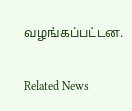வழங்கப்பட்டன.

Related News